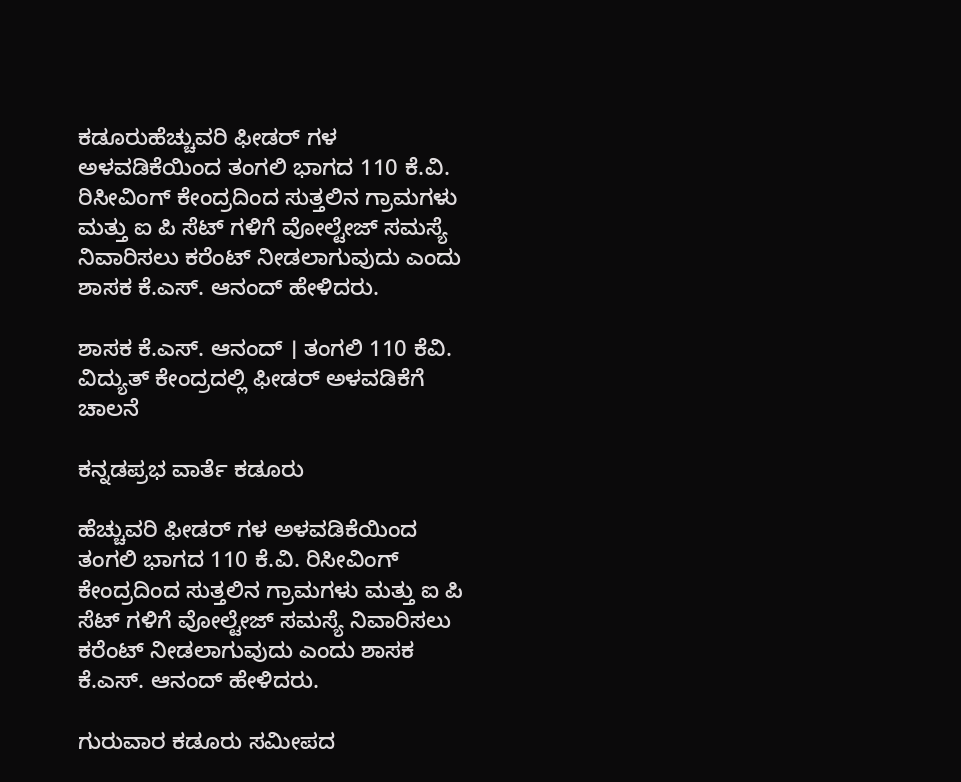ಕಡೂರುಹೆಚ್ಚುವರಿ ಫೀಡರ್ ಗಳ ಅಳವಡಿಕೆಯಿಂದ ತಂಗಲಿ ಭಾಗದ 110 ಕೆ.ವಿ. ರಿಸೀವಿಂಗ್ ಕೇಂದ್ರದಿಂದ ಸುತ್ತಲಿನ ಗ್ರಾಮಗಳು ಮತ್ತು ಐ ಪಿ ಸೆಟ್ ಗಳಿಗೆ ವೋಲ್ಟೇಜ್ ಸಮಸ್ಯೆ ನಿವಾರಿಸಲು ಕರೆಂಟ್ ನೀಡಲಾಗುವುದು ಎಂದು ಶಾಸಕ ಕೆ.ಎಸ್. ಆನಂದ್ ಹೇಳಿದರು.

ಶಾಸಕ ಕೆ.ಎಸ್. ಆನಂದ್ । ತಂಗಲಿ 110 ಕೆವಿ. ವಿದ್ಯುತ್ ಕೇಂದ್ರದಲ್ಲಿ ಫೀಡರ್ ಅಳ‍ವಡಿಕೆಗೆ ಚಾಲನೆ

ಕನ್ನಡಪ್ರಭ ವಾರ್ತೆ ಕಡೂರು

ಹೆಚ್ಚುವರಿ ಫೀಡರ್ ಗಳ ಅಳವಡಿಕೆಯಿಂದ ತಂಗಲಿ ಭಾಗದ 110 ಕೆ.ವಿ. ರಿಸೀವಿಂಗ್ ಕೇಂದ್ರದಿಂದ ಸುತ್ತಲಿನ ಗ್ರಾಮಗಳು ಮತ್ತು ಐ ಪಿ ಸೆಟ್ ಗಳಿಗೆ ವೋಲ್ಟೇಜ್ ಸಮಸ್ಯೆ ನಿವಾರಿಸಲು ಕರೆಂಟ್ ನೀಡಲಾಗುವುದು ಎಂದು ಶಾಸಕ ಕೆ.ಎಸ್. ಆನಂದ್ ಹೇಳಿದರು.

ಗುರುವಾರ ಕಡೂರು ಸಮೀಪದ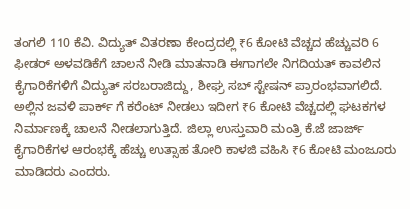ತಂಗಲಿ 110 ಕೆವಿ. ವಿದ್ಯುತ್ ವಿತರಣಾ ಕೇಂದ್ರದಲ್ಲಿ ₹6 ಕೋಟಿ ವೆಚ್ಚದ ಹೆಚ್ಚುವರಿ 6 ಫೀಡರ್ ಅಳ‍ವಡಿಕೆಗೆ ಚಾಲನೆ ನೀಡಿ ಮಾತನಾಡಿ ಈಗಾಗಲೇ ನಿಗದಿಯತ್ ಕಾವಲಿನ ಕೈಗಾರಿಕೆಗಳಿಗೆ ವಿದ್ಯುತ್ ಸರಬರಾಜಿದ್ದು, ಶೀಘ್ರ ಸಬ್ ಸ್ಟೇಷನ್ ಪ್ರಾರಂಭವಾಗಲಿದೆ. ಅಲ್ಲಿನ ಜವಳಿ ಪಾರ್ಕ್ ಗೆ ಕರೆಂಟ್ ನೀಡಲು ಇದೀಗ ₹6 ಕೋಟಿ ವೆಚ್ಚದಲ್ಲಿ ಘಟಕಗಳ ನಿರ್ಮಾಣಕ್ಕೆ ಚಾಲನೆ ನೀಡಲಾಗುತ್ತಿದೆ. ಜಿಲ್ಲಾ ಉಸ್ತುವಾರಿ ಮಂತ್ರಿ ಕೆ.ಜೆ ಜಾರ್ಜ್ ಕೈಗಾರಿಕೆಗಳ ಆರಂಭಕ್ಕೆ ಹೆಚ್ಚು ಉತ್ಸಾಹ ತೋರಿ ಕಾಳಜಿ ವಹಿಸಿ ₹6 ಕೋಟಿ ಮಂಜೂರು ಮಾಡಿದರು ಎಂದರು.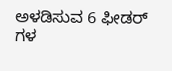ಅಳ‍ಡಿಸುವ 6 ಫೀಡರ್ ಗಳ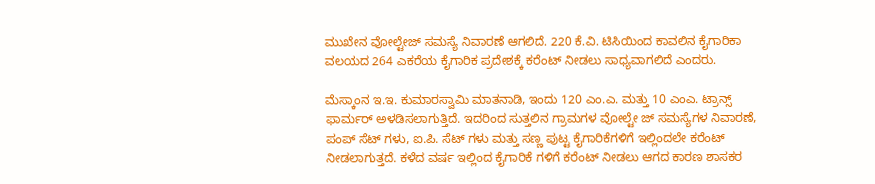ಮುಖೇನ ವೋಲ್ಟೇಜ್ ಸಮಸ್ಯೆ ನಿವಾರಣೆ ಆಗಲಿದೆ. 220 ಕೆ.ವಿ. ಟಿಸಿಯಿಂದ ಕಾವಲಿನ ಕೈಗಾರಿಕಾ ವಲಯದ 264 ಎಕರೆಯ ಕೈಗಾರಿಕ ಪ್ರದೇಶಕ್ಕೆ ಕರೆಂಟ್ ನೀಡಲು ಸಾಧ್ಯವಾಗಲಿದೆ ಎಂದರು.

ಮೆಸ್ಕಾಂನ ಇ.ಇ. ಕುಮಾರಸ್ವಾಮಿ ಮಾತನಾಡಿ, ಇಂದು 120 ಎಂ.ಎ. ಮತ್ತು 10 ಎಂಎ. ಟ್ರಾನ್ಸ್ ಫಾರ್ಮರ್ ಅಳ‍ಡಿಸಲಾಗುತ್ತಿದೆ. ಇದರಿಂದ ಸುತ್ತಲಿನ ಗ್ರಾಮಗಳ ವೋಲ್ಟೇ ಜ್ ಸಮಸ್ಯೆಗಳ ನಿವಾರಣೆ, ಪಂಪ್ ಸೆಟ್ ಗಳು, ಐ.ಪಿ. ಸೆಟ್ ಗಳು ಮತ್ತು ಸಣ್ಣ ಪುಟ್ಟ ಕೈಗಾರಿಕೆಗಳಿಗೆ ಇಲ್ಲಿಂದಲೇ ಕರೆಂಟ್ ನೀಡಲಾಗುತ್ತದೆ. ಕಳೆದ ವರ್ಷ ಇಲ್ಲಿಂದ ಕೈಗಾರಿಕೆ ಗಳಿಗೆ ಕರೆಂಟ್ ನೀಡಲು ಆಗದ ಕಾರಣ ಶಾಸಕರ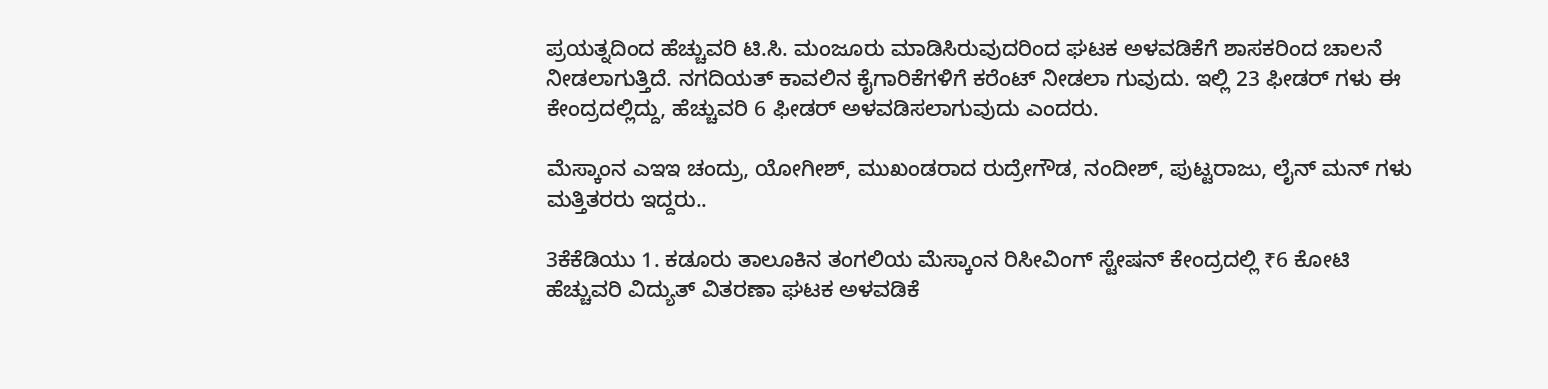ಪ್ರಯತ್ನದಿಂದ ಹೆಚ್ಚುವರಿ ಟಿ.ಸಿ. ಮಂಜೂರು ಮಾಡಿಸಿರುವುದರಿಂದ ಘಟಕ ಅಳ‍ವಡಿಕೆಗೆ ಶಾಸಕರಿಂದ ಚಾಲನೆ ನೀಡಲಾಗುತ್ತಿದೆ. ನಗದಿಯತ್ ಕಾವಲಿನ ಕೈಗಾರಿಕೆಗಳಿಗೆ ಕರೆಂಟ್ ನೀಡಲಾ ಗುವುದು. ಇಲ್ಲಿ 23 ಫೀಡರ್ ಗಳು ಈ ಕೇಂದ್ರದಲ್ಲಿದ್ದು, ಹೆಚ್ಚುವರಿ 6 ಫೀಡರ್ ಅಳವಡಿಸಲಾಗುವುದು ಎಂದರು.

ಮೆಸ್ಕಾಂನ ಎಇಇ ಚಂದ್ರು, ಯೋಗೀಶ್, ಮುಖಂಡರಾದ ರುದ್ರೇಗೌಡ, ನಂದೀಶ್, ಪುಟ್ಟರಾಜು, ಲೈನ್ ಮನ್ ಗಳು ಮತ್ತಿತರರು ಇದ್ದರು..

3ಕೆಕೆಡಿಯು 1. ಕಡೂರು ತಾಲೂಕಿನ ತಂಗಲಿಯ ಮೆಸ್ಕಾಂನ ರಿಸೀವಿಂಗ್ ಸ್ಟೇಷನ್ ಕೇಂದ್ರದಲ್ಲಿ ₹6 ಕೋಟಿ ಹೆಚ್ಚುವರಿ ವಿದ್ಯುತ್ ವಿತರಣಾ ಘಟಕ ಅಳವಡಿಕೆ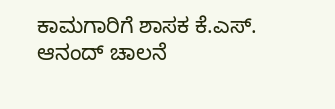ಕಾಮಗಾರಿಗೆ ಶಾಸಕ ಕೆ.ಎಸ್. ಆನಂದ್ ಚಾಲನೆ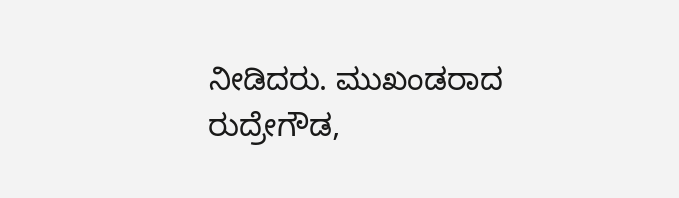ನೀಡಿದರು. ಮುಖಂಡರಾದ ರುದ್ರೇಗೌಡ,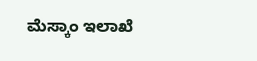ಮೆಸ್ಕಾಂ ಇಲಾಖೆ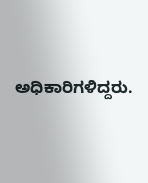ಅಧಿಕಾರಿಗಳಿದ್ದರು.